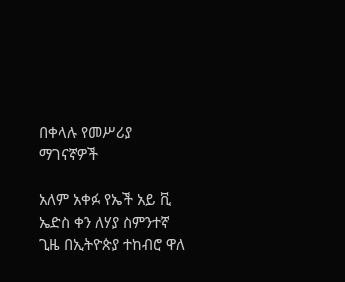በቀላሉ የመሥሪያ ማገናኛዎች

አለም አቀፉ የኤች አይ ቪ ኤድስ ቀን ለሃያ ስምንተኛ ጊዜ በኢትዮጵያ ተከብሮ ዋለ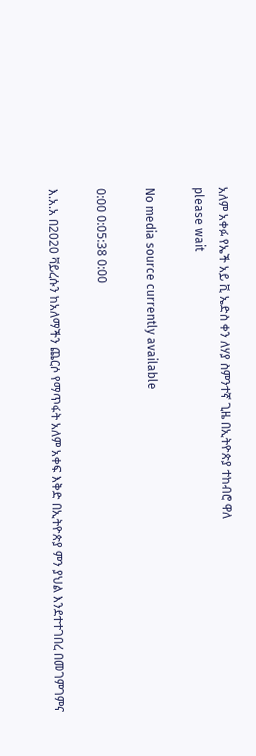አለም አቀፉ የኤች አይ ቪ ኤድስ ቀን ለሃያ ስምንተኛ ጊዜ በኢትዮጵያ ተከብሮ ዋለ
please wait

No media source currently available

0:00 0:05:38 0:00

እ.አ.አ በ2020 ቫይረሱን ከአለማችን ጨርሶ የማጥፋት አለም አቀፍ እቅድ በኢትዮጵያ ምን ያህል እንደተተገበረ በመገምገምና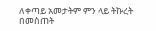ለቀጣይ አመታትም ምን ላይ ትኩረት በመስጠት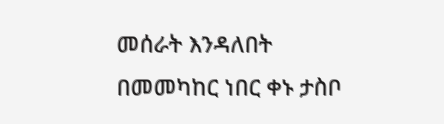መሰራት እንዳለበት በመመካከር ነበር ቀኑ ታስቦ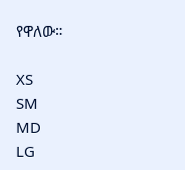የዋለው።

XS
SM
MD
LG